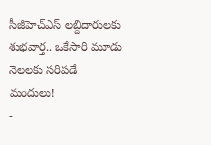సీజీహెచ్ఎస్ లబ్దిదారులకు శుభవార్త.. ఒకేసారి మూడు నెలలకు సరిపడే మందులు!
-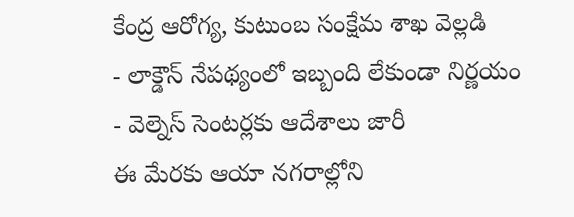కేంద్ర ఆరోగ్య, కుటుంబ సంక్షేమ శాఖ వెల్లడి
- లాక్డౌన్ నేపథ్యంలో ఇబ్బంది లేకుండా నిర్ణయం
- వెల్నెస్ సెంటర్లకు ఆదేశాలు జారీ
ఈ మేరకు ఆయా నగరాల్లోని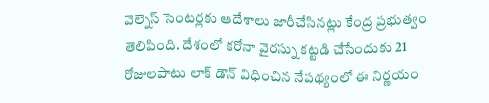వెల్నెస్ సెంటర్లకు ఆదేశాలు జారీచేసినట్లు కేంద్ర ప్రభుత్వం తెలిపింది. దేశంలో కరోనా వైరస్ను కట్టడి చేసేందుకు 21 రోజులపాటు లాక్ డౌన్ విధించిన నేపథ్యంలో ఈ నిర్ణయం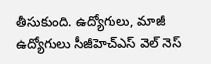తీసుకుంది. ఉద్యోగులు, మాజీ ఉద్యోగులు సీజీహెచ్ఎస్ వెల్ నెస్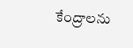కేంద్రాలను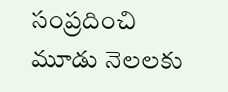సంప్రదించి మూడు నెలలకు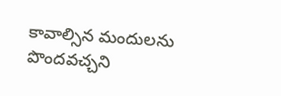కావాల్సిన మందులను పొందవచ్చని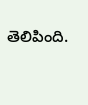తెలిపింది.